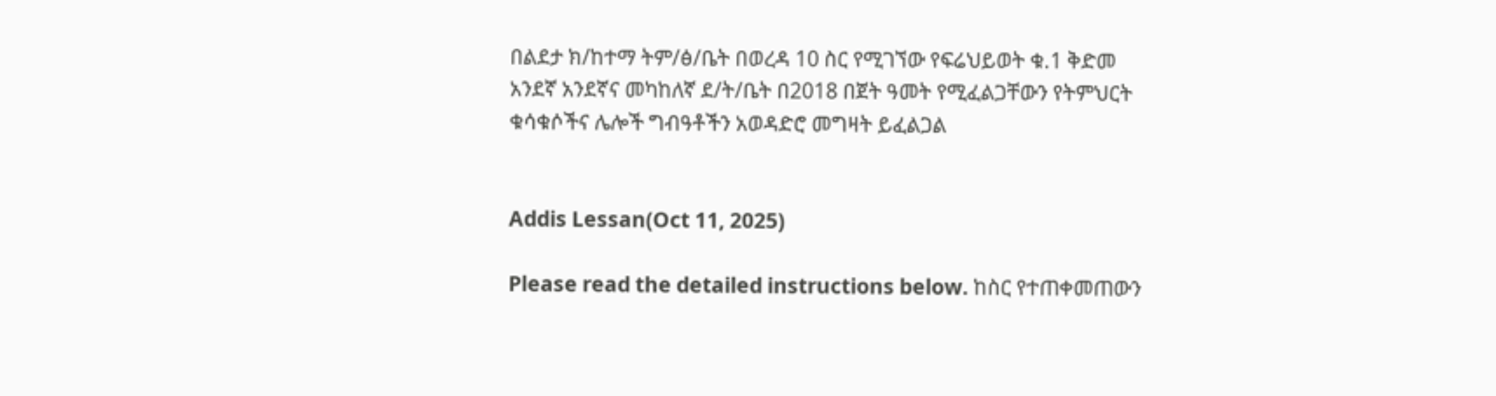በልደታ ክ/ከተማ ትም/ፅ/ቤት በወረዳ 10 ስር የሚገኘው የፍሬህይወት ቁ.1 ቅድመ አንደኛ አንደኛና መካከለኛ ደ/ት/ቤት በ2018 በጀት ዓመት የሚፈልጋቸውን የትምህርት ቁሳቁሶችና ሌሎች ግብዓቶችን አወዳድሮ መግዛት ይፈልጋል


Addis Lessan(Oct 11, 2025)

Please read the detailed instructions below. ከስር የተጠቀመጠውን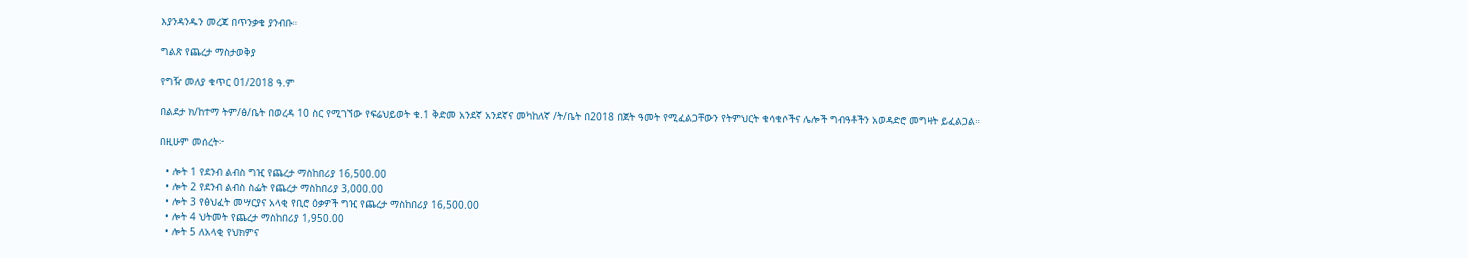እያንዳንዱን መረጃ በጥንቃቄ ያንብቡ።

ግልጽ የጨረታ ማስታወቅያ

የግዥ መለያ ቁጥር 01/2018 ዓ.ም

በልደታ ክ/ከተማ ትም/ፅ/ቤት በወረዳ 10 ስር የሚገኘው የፍሬህይወት ቁ.1 ቅድመ አንደኛ አንደኛና መካከለኛ /ት/ቤት በ2018 በጀት ዓመት የሚፈልጋቸውን የትምህርት ቁሳቁሶችና ሌሎች ግብዓቶችን አወዳድሮ መግዛት ይፈልጋል።

በዚሁም መሰረት፦

  • ሎት 1 የደንብ ልብስ ግዢ የጨረታ ማስከበሪያ 16,500.00
  • ሎት 2 የደንብ ልብስ ስፌት የጨረታ ማስከበሪያ 3,000.00
  • ሎት 3 የፅህፈት መሣርያና አላቂ የቢሮ ዕቃዎች ግዢ የጨረታ ማስከበሪያ 16,500.00
  • ሎት 4 ህትመት የጨረታ ማስከበሪያ 1,950.00
  • ሎት 5 ለአላቂ የህክምና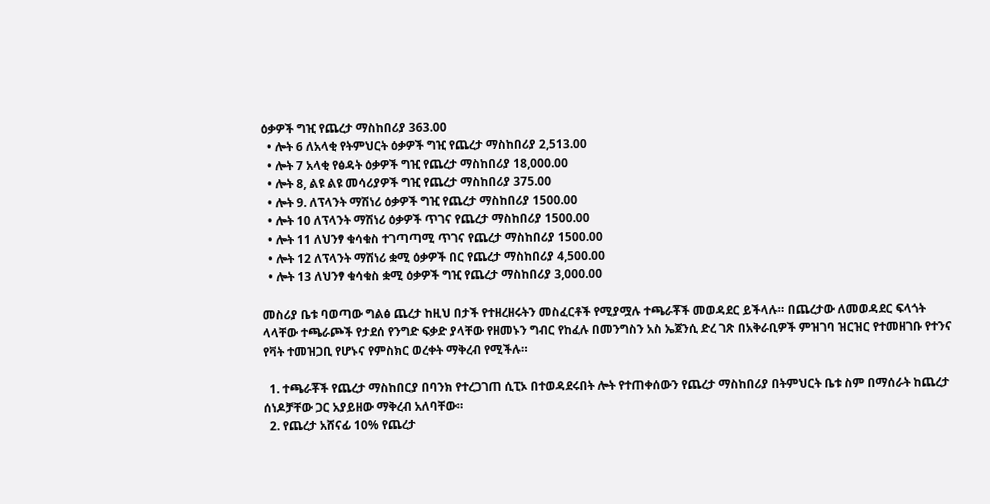ዕቃዎች ግዢ የጨረታ ማስከበሪያ 363.00
  • ሎት 6 ለአላቂ የትምህርት ዕቃዎች ግዢ የጨረታ ማስከበሪያ 2,513.00
  • ሎት 7 አላቂ የፅዳት ዕቃዎች ግዢ የጨረታ ማስከበሪያ 18,000.00
  • ሎት 8, ልዩ ልዩ መሳሪያዎች ግዢ የጨረታ ማስከበሪያ 375.00
  • ሎት 9. ለፕላንት ማሽነሪ ዕቃዎች ግዢ የጨረታ ማስከበሪያ 1500.00
  • ሎት 10 ለፕላንት ማሽነሪ ዕቃዎች ጥገና የጨረታ ማስከበሪያ 1500.00
  • ሎት 11 ለህንፃ ቁሳቁስ ተገጣጣሚ ጥገና የጨረታ ማስከበሪያ 1500.00
  • ሎት 12 ለፕላንት ማሽነሪ ቋሚ ዕቃዎች በር የጨረታ ማስከበሪያ 4,500.00
  • ሎት 13 ለህንፃ ቁሳቁስ ቋሚ ዕቃዎች ግዢ የጨረታ ማስከበሪያ 3,000.00

መስሪያ ቤቱ ባወጣው ግልፅ ጨረታ ከዚህ በታች የተዘረዘሩትን መስፈርቶች የሚያሟሉ ተጫራቾች መወዳደር ይችላሉ። በጨረታው ለመወዳደር ፍላጎት ላላቸው ተጫራጮች የታደሰ የንግድ ፍቃድ ያላቸው የዘመኑን ግብር የከፈሉ በመንግስን አስ ኤጀንሲ ድረ ገጽ በአቅራቢዎች ምዝገባ ዝርዝር የተመዘገቡ የተንና የቫት ተመዝጋቢ የሆኑና የምስክር ወረቀት ማቅረብ የሚችሉ።

  1. ተጫራቾች የጨረታ ማስከበርያ በባንክ የተረጋገጠ ሲፒኦ በተወዳደሩበት ሎት የተጠቀሰውን የጨረታ ማስከበሪያ በትምህርት ቤቱ ስም በማሰራት ከጨረታ ሰነዶቻቸው ጋር አያይዘው ማቅረብ አለባቸው።
  2. የጨረታ አሸናፊ 10% የጨረታ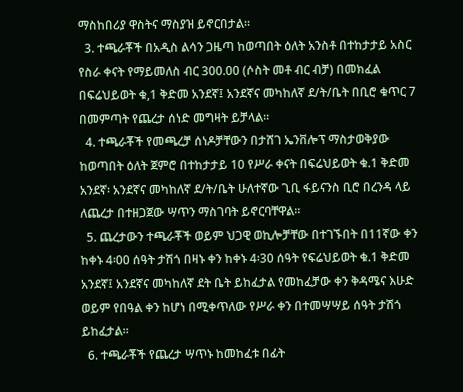ማስከበሪያ ዋስትና ማስያዝ ይኖርበታል።
  3. ተጫራቾች በአዲስ ልሳን ጋዜጣ ከወጣበት ዕለት አንስቶ በተከታታይ አስር የስራ ቀናት የማይመለስ ብር 300.00 (ሶስት መቶ ብር ብቻ) በመክፈል በፍሬህይወት ቁ,1 ቅድመ አንደኛ፤ አንደኛና መካከለኛ ደ/ት/ቤት በቢሮ ቁጥር 7 በመምጣት የጨረታ ሰነድ መግዛት ይቻላል።
  4. ተጫራቾች የመጫረቻ ሰነዶቻቸውን በታሸገ ኤንቨሎፕ ማስታወቅያው ከወጣበት ዕለት ጀምሮ በተከታታይ 10 የሥራ ቀናት በፍሬህይወት ቁ.1 ቅድመ አንደኛ፡ አንደኛና መካከለኛ ደ/ት/ቤት ሁለተኛው ጊቢ ፋይናንስ ቢሮ በረንዳ ላይ ለጨረታ በተዘጋጀው ሣጥን ማስገባት ይኖርባቸዋል።
  5. ጨረታውን ተጫራቾች ወይም ህጋዊ ወኪሎቻቸው በተገኙበት በ11ኛው ቀን ከቀኑ 4፡00 ሰዓት ታሽጎ በዛኑ ቀን ከቀኑ 4፡30 ሰዓት የፍሬህይወት ቁ.1 ቅድመ አንደኛ፤ አንደኛና መካከለኛ ደት ቤት ይከፈታል የመከፈቻው ቀን ቅዳሜና እሁድ ወይም የበዓል ቀን ከሆነ በሚቀጥለው የሥራ ቀን በተመሣሣይ ሰዓት ታሽጎ ይከፈታል።
  6. ተጫራቾች የጨረታ ሣጥኑ ከመከፈቱ በፊት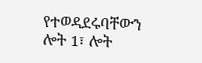የተወዳደሩባቸውን ሎት 1፣ ሎት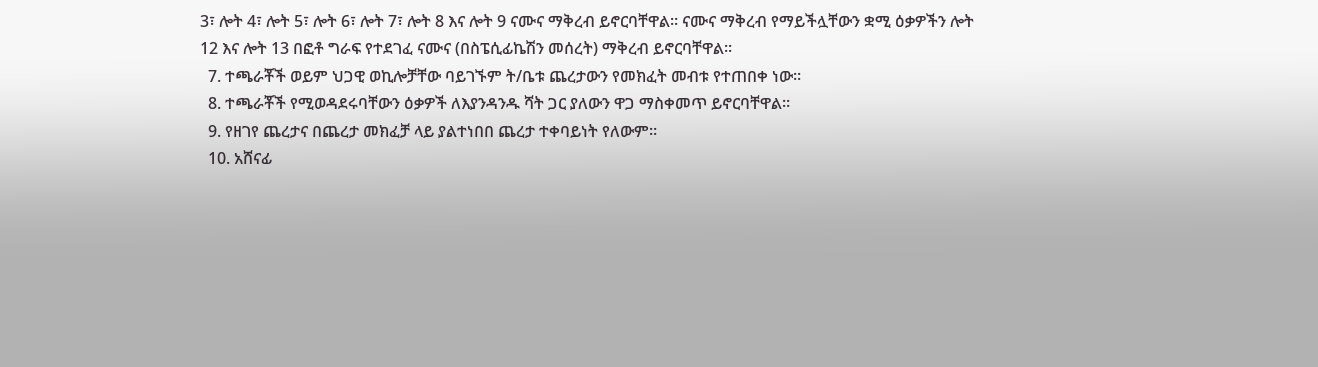3፣ ሎት 4፣ ሎት 5፣ ሎት 6፣ ሎት 7፣ ሎት 8 እና ሎት 9 ናሙና ማቅረብ ይኖርባቸዋል። ናሙና ማቅረብ የማይችሏቸውን ቋሚ ዕቃዎችን ሎት 12 እና ሎት 13 በፎቶ ግራፍ የተደገፈ ናሙና (በስፔሲፊኬሽን መሰረት) ማቅረብ ይኖርባቸዋል።
  7. ተጫራቾች ወይም ህጋዊ ወኪሎቻቸው ባይገኙም ት/ቤቱ ጨረታውን የመክፈት መብቱ የተጠበቀ ነው።
  8. ተጫራቾች የሚወዳደሩባቸውን ዕቃዎች ለእያንዳንዱ ሻት ጋር ያለውን ዋጋ ማስቀመጥ ይኖርባቸዋል።
  9. የዘገየ ጨረታና በጨረታ መክፈቻ ላይ ያልተነበበ ጨረታ ተቀባይነት የለውም።
  10. አሸናፊ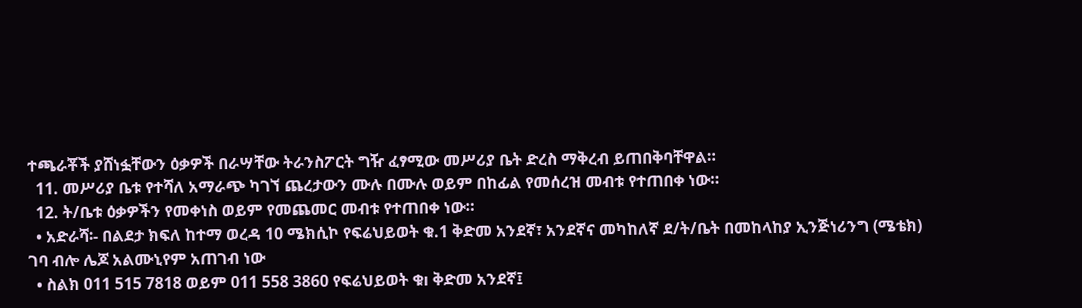ተጫራቾች ያሸነፏቸውን ዕቃዎች በራሣቸው ትራንስፖርት ግዥ ፈፃሚው መሥሪያ ቤት ድረስ ማቅረብ ይጠበቅባቸዋል።
  11. መሥሪያ ቤቱ የተሻለ አማራጭ ካገኘ ጨረታውን ሙሉ በሙሉ ወይም በከፊል የመሰረዝ መብቱ የተጠበቀ ነው።
  12. ት/ቤቱ ዕቃዎችን የመቀነስ ወይም የመጨመር መብቱ የተጠበቀ ነው።
  • አድራሻ፡- በልደታ ክፍለ ከተማ ወረዳ 10 ሜክሲኮ የፍሬህይወት ቁ.1 ቅድመ አንደኛ፣ አንደኛና መካከለኛ ደ/ት/ቤት በመከላከያ ኢንጅነሪንግ (ሜቴክ) ገባ ብሎ ሌጆ አልሙኒየም አጠገብ ነው
  • ስልክ 011 515 7818 ወይም 011 558 3860 የፍሬህይወት ቁı ቅድመ አንደኛ፤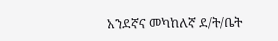አንደኛና መካከለኛ ደ/ት/ቤት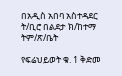በአዲስ አበባ አስተዳደር ት/ቢሮ በልደታ ክ/ከተማ ትም/ጽ/ቤት

የፍሬህይወት ቁ. 1 ቅድመ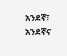አንደኛ፣ አንደኛና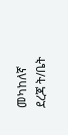መካከለኛ ደረጃ ት/ቤት